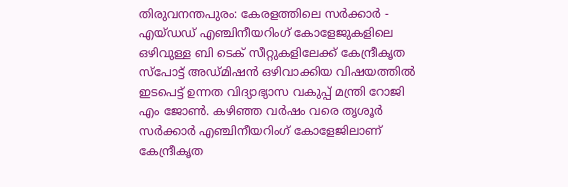തിരുവനന്തപുരം: കേരളത്തിലെ സർക്കാർ - എയ്ഡഡ് എഞ്ചിനീയറിംഗ് കോളേജുകളിലെ ഒഴിവുള്ള ബി ടെക് സീറ്റുകളിലേക്ക് കേന്ദ്രീകൃത സ്പോട്ട് അഡ്മിഷൻ ഒഴിവാക്കിയ വിഷയത്തിൽ ഇടപെട്ട് ഉന്നത വിദ്യാഭ്യാസ വകുപ്പ് മന്ത്രി റോജി എം ജോൺ. കഴിഞ്ഞ വർഷം വരെ തൃശൂർ സർക്കാർ എഞ്ചിനീയറിംഗ് കോളേജിലാണ് കേന്ദ്രീകൃത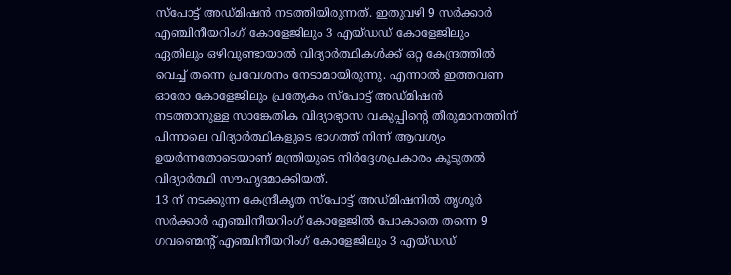സ്പോട്ട് അഡ്മിഷൻ നടത്തിയിരുന്നത്. ഇതുവഴി 9 സർക്കാർ എഞ്ചിനീയറിംഗ് കോളേജിലും 3 എയ്ഡഡ് കോളേജിലും ഏതിലും ഒഴിവുണ്ടായാൽ വിദ്യാർത്ഥികൾക്ക് ഒറ്റ കേന്ദ്രത്തിൽ വെച്ച് തന്നെ പ്രവേശനം നേടാമായിരുന്നു. എന്നാൽ ഇത്തവണ ഓരോ കോളേജിലും പ്രത്യേകം സ്പോട്ട് അഡ്മിഷൻ നടത്താനുള്ള സാങ്കേതിക വിദ്യാഭ്യാസ വകുപ്പിന്റെ തീരുമാനത്തിന് പിന്നാലെ വിദ്യാർത്ഥികളുടെ ഭാഗത്ത് നിന്ന് ആവശ്യം ഉയർന്നതോടെയാണ് മന്ത്രിയുടെ നിർദ്ദേശപ്രകാരം കൂടുതൽ വിദ്യാർത്ഥി സൗഹൃദമാക്കിയത്.
13 ന് നടക്കുന്ന കേന്ദ്രീകൃത സ്പോട്ട് അഡ്മിഷനിൽ തൃശൂർ സർക്കാർ എഞ്ചിനീയറിംഗ് കോളേജിൽ പോകാതെ തന്നെ 9 ഗവണ്മെന്റ് എഞ്ചിനീയറിംഗ് കോളേജിലും 3 എയ്ഡഡ്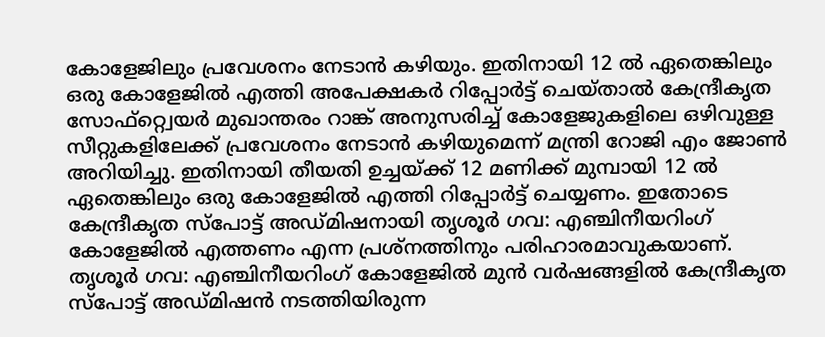കോളേജിലും പ്രവേശനം നേടാൻ കഴിയും. ഇതിനായി 12 ൽ ഏതെങ്കിലും ഒരു കോളേജിൽ എത്തി അപേക്ഷകർ റിപ്പോർട്ട് ചെയ്താൽ കേന്ദ്രീകൃത സോഫ്റ്റ്വെയർ മുഖാന്തരം റാങ്ക് അനുസരിച്ച് കോളേജുകളിലെ ഒഴിവുള്ള സീറ്റുകളിലേക്ക് പ്രവേശനം നേടാൻ കഴിയുമെന്ന് മന്ത്രി റോജി എം ജോൺ അറിയിച്ചു. ഇതിനായി തീയതി ഉച്ചയ്ക്ക് 12 മണിക്ക് മുമ്പായി 12 ൽ ഏതെങ്കിലും ഒരു കോളേജിൽ എത്തി റിപ്പോർട്ട് ചെയ്യണം. ഇതോടെ കേന്ദ്രീകൃത സ്പോട്ട് അഡ്മിഷനായി തൃശൂർ ഗവ: എഞ്ചിനീയറിംഗ് കോളേജിൽ എത്തണം എന്ന പ്രശ്നത്തിനും പരിഹാരമാവുകയാണ്.
തൃശൂർ ഗവ: എഞ്ചിനീയറിംഗ് കോളേജിൽ മുൻ വർഷങ്ങളിൽ കേന്ദ്രീകൃത സ്പോട്ട് അഡ്മിഷൻ നടത്തിയിരുന്ന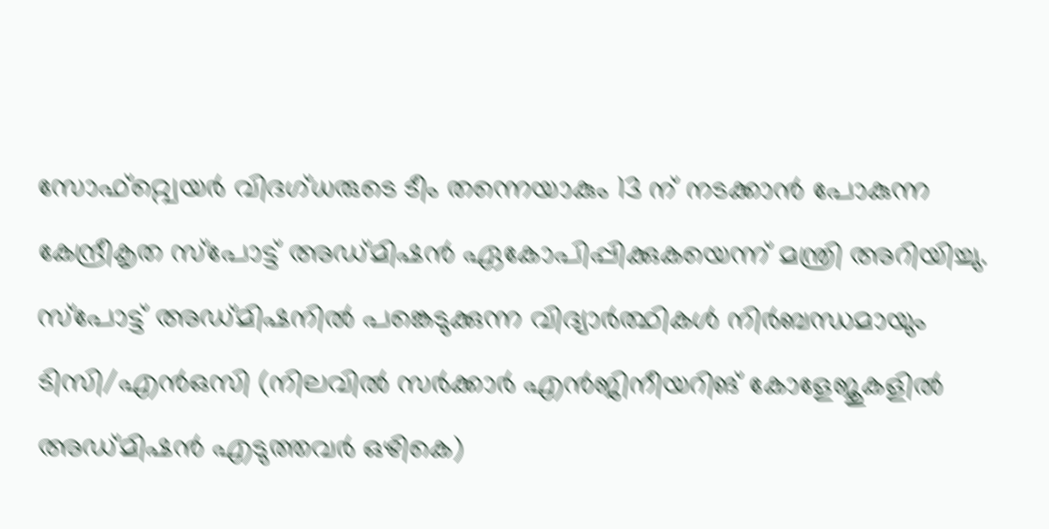സോഫ്റ്റ്വെയർ വിദഗ്ധരുടെ ടീം തന്നെയാകും 13 ന് നടക്കാൻ പോകുന്ന കേന്ദ്രീകൃത സ്പോട്ട് അഡ്മിഷൻ ഏകോപിപ്പിക്കുകയെന്ന് മന്ത്രി അറിയിച്ചു. സ്പോട്ട് അഡ്മിഷനിൽ പങ്കെടുക്കുന്ന വിദ്യാർത്ഥികൾ നിർബന്ധമായും ടിസി/എൻഒസി (നിലവിൽ സർക്കാർ എൻജിനീയറിങ് കോളേജുകളിൽ അഡ്മിഷൻ എടുത്തവർ ഒഴികെ)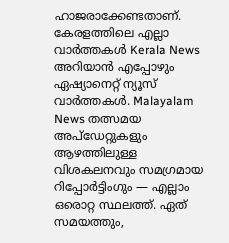ഹാജരാക്കേണ്ടതാണ്.
കേരളത്തിലെ എല്ലാ വാർത്തകൾ Kerala News അറിയാൻ എപ്പോഴും ഏഷ്യാനെറ്റ് ന്യൂസ് വാർത്തകൾ. Malayalam News തത്സമയ അപ്ഡേറ്റുകളും ആഴത്തിലുള്ള വിശകലനവും സമഗ്രമായ റിപ്പോർട്ടിംഗും — എല്ലാം ഒരൊറ്റ സ്ഥലത്ത്. ഏത് സമയത്തും,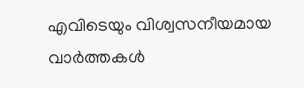എവിടെയും വിശ്വസനീയമായ വാർത്തകൾ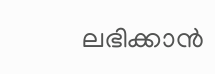ലഭിക്കാൻ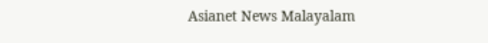Asianet News Malayalam